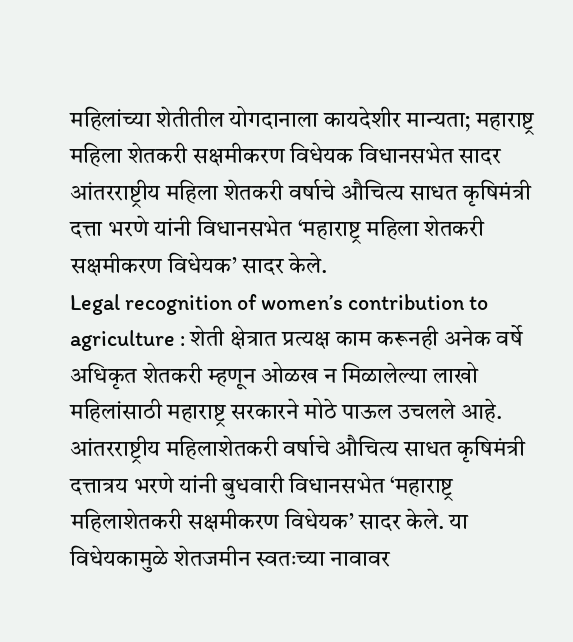महिलांच्या शेतीतील योगदानाला कायदेशीर मान्यता; महाराष्ट्र महिला शेतकरी सक्षमीकरण विधेयक विधानसभेत सादर
आंतरराष्ट्रीय महिला शेतकरी वर्षाचे औचित्य साधत कृषिमंत्री दत्ता भरणे यांनी विधानसभेत ‘महाराष्ट्र महिला शेतकरी सक्षमीकरण विधेयक’ सादर केले.
Legal recognition of women’s contribution to agriculture : शेती क्षेत्रात प्रत्यक्ष काम करूनही अनेक वर्षे अधिकृत शेतकरी म्हणून ओळख न मिळालेल्या लाखो महिलांसाठी महाराष्ट्र सरकारने मोठे पाऊल उचलले आहे. आंतरराष्ट्रीय महिलाशेतकरी वर्षाचे औचित्य साधत कृषिमंत्री दत्तात्रय भरणे यांनी बुधवारी विधानसभेत ‘महाराष्ट्र महिलाशेतकरी सक्षमीकरण विधेयक’ सादर केले. या विधेयकामुळे शेतजमीन स्वतःच्या नावावर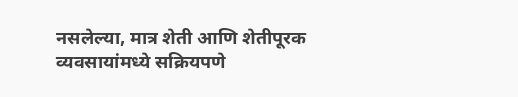नसलेल्या, मात्र शेती आणि शेतीपूरक व्यवसायांमध्ये सक्रियपणे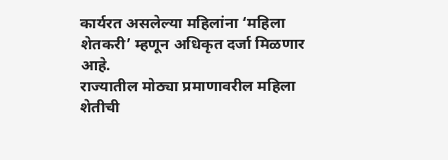कार्यरत असलेल्या महिलांना ‘महिला शेतकरी’ म्हणून अधिकृत दर्जा मिळणार आहे.
राज्यातील मोठ्या प्रमाणावरील महिला शेतीची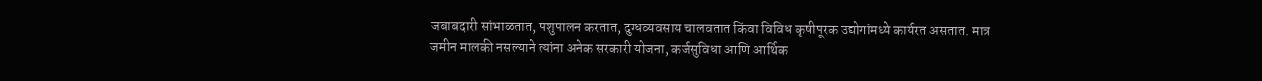जबाबदारी सांभाळतात, पशुपालन करतात, दुग्धव्यवसाय चालवतात किंवा विविध कृषीपूरक उद्योगांमध्ये कार्यरत असतात. मात्र जमीन मालकी नसल्याने त्यांना अनेक सरकारी योजना, कर्जसुविधा आणि आर्थिक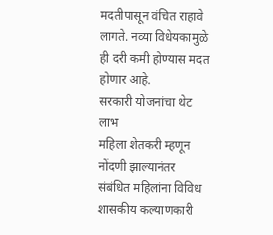मदतीपासून वंचित राहावे लागते. नव्या विधेयकामुळे ही दरी कमी होण्यास मदत होणार आहे.
सरकारी योजनांचा थेट लाभ
महिला शेतकरी म्हणून नोंदणी झाल्यानंतर संबंधित महिलांना विविध शासकीय कल्याणकारी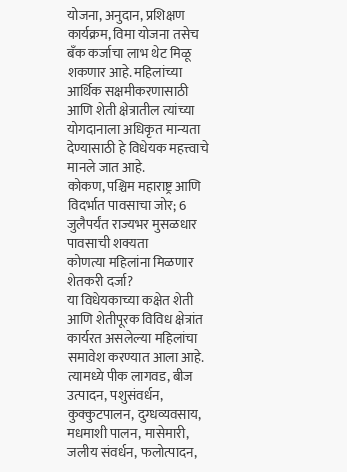योजना, अनुदान, प्रशिक्षण कार्यक्रम, विमा योजना तसेच बँक कर्जाचा लाभ थेट मिळू शकणार आहे. महिलांच्या आर्थिक सक्षमीकरणासाठी आणि शेती क्षेत्रातील त्यांच्या योगदानाला अधिकृत मान्यता देण्यासाठी हे विधेयक महत्त्वाचे मानले जात आहे.
कोकण, पश्चिम महाराष्ट्र आणि विदर्भात पावसाचा जोर; 6 जुलैपर्यंत राज्यभर मुसळधार पावसाची शक्यता
कोणत्या महिलांना मिळणार शेतकरी दर्जा?
या विधेयकाच्या कक्षेत शेती आणि शेतीपूरक विविध क्षेत्रांत कार्यरत असलेल्या महिलांचा समावेश करण्यात आला आहे. त्यामध्ये पीक लागवड, बीज उत्पादन, पशुसंवर्धन, कुक्कुटपालन, दुग्धव्यवसाय, मधमाशी पालन, मासेमारी, जलीय संवर्धन, फलोत्पादन,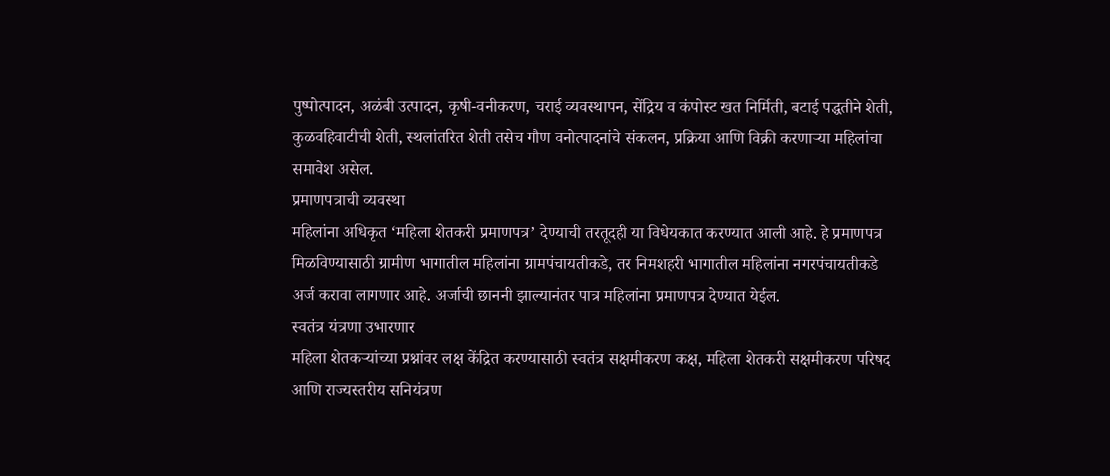पुष्पोत्पादन, अळंबी उत्पादन, कृषी-वनीकरण, चराई व्यवस्थापन, सेंद्रिय व कंपोस्ट खत निर्मिती, बटाई पद्धतीने शेती, कुळवहिवाटीची शेती, स्थलांतरित शेती तसेच गौण वनोत्पादनांचे संकलन, प्रक्रिया आणि विक्री करणाऱ्या महिलांचा समावेश असेल.
प्रमाणपत्राची व्यवस्था
महिलांना अधिकृत ‘महिला शेतकरी प्रमाणपत्र’ देण्याची तरतूदही या विधेयकात करण्यात आली आहे. हे प्रमाणपत्र मिळविण्यासाठी ग्रामीण भागातील महिलांना ग्रामपंचायतीकडे, तर निमशहरी भागातील महिलांना नगरपंचायतीकडे अर्ज करावा लागणार आहे. अर्जाची छाननी झाल्यानंतर पात्र महिलांना प्रमाणपत्र देण्यात येईल.
स्वतंत्र यंत्रणा उभारणार
महिला शेतकऱ्यांच्या प्रश्नांवर लक्ष केंद्रित करण्यासाठी स्वतंत्र सक्षमीकरण कक्ष, महिला शेतकरी सक्षमीकरण परिषद आणि राज्यस्तरीय सनियंत्रण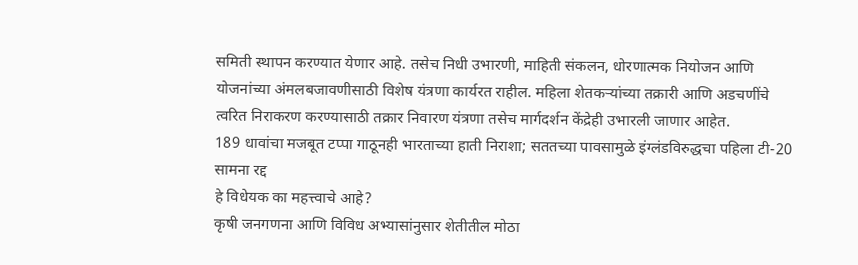समिती स्थापन करण्यात येणार आहे. तसेच निधी उभारणी, माहिती संकलन, धोरणात्मक नियोजन आणि योजनांच्या अंमलबजावणीसाठी विशेष यंत्रणा कार्यरत राहील. महिला शेतकऱ्यांच्या तक्रारी आणि अडचणींचे त्वरित निराकरण करण्यासाठी तक्रार निवारण यंत्रणा तसेच मार्गदर्शन केंद्रेही उभारली जाणार आहेत.
189 धावांचा मजबूत टप्पा गाठूनही भारताच्या हाती निराशा; सततच्या पावसामुळे इंग्लंडविरुद्धचा पहिला टी-20 सामना रद्द
हे विधेयक का महत्त्वाचे आहे?
कृषी जनगणना आणि विविध अभ्यासांनुसार शेतीतील मोठा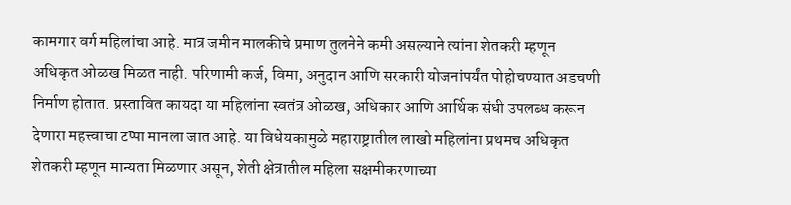कामगार वर्ग महिलांचा आहे. मात्र जमीन मालकीचे प्रमाण तुलनेने कमी असल्याने त्यांना शेतकरी म्हणून अधिकृत ओळख मिळत नाही. परिणामी कर्ज, विमा, अनुदान आणि सरकारी योजनांपर्यंत पोहोचण्यात अडचणी निर्माण होतात. प्रस्तावित कायदा या महिलांना स्वतंत्र ओळख, अधिकार आणि आर्थिक संधी उपलब्ध करून देणारा महत्त्वाचा टप्पा मानला जात आहे. या विधेयकामुळे महाराष्ट्रातील लाखो महिलांना प्रथमच अधिकृत शेतकरी म्हणून मान्यता मिळणार असून, शेती क्षेत्रातील महिला सक्षमीकरणाच्या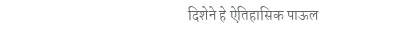दिशेने हे ऐतिहासिक पाऊल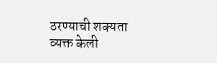ठरण्याची शक्यता व्यक्त केली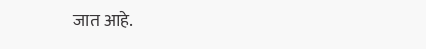जात आहे.